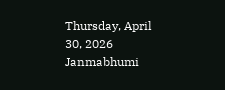Thursday, April 30, 2026
Janmabhumi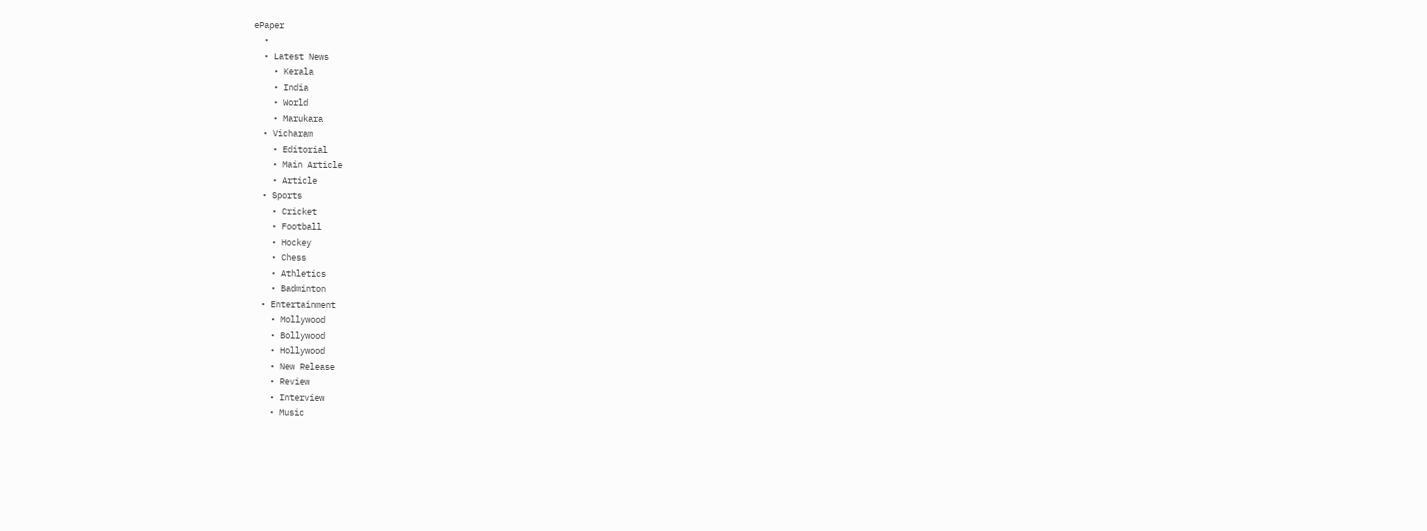ePaper
  •
  • Latest News
    • Kerala
    • India
    • World
    • Marukara
  • Vicharam
    • Editorial
    • Main Article
    • Article
  • Sports
    • Cricket
    • Football
    • Hockey
    • Chess
    • Athletics
    • Badminton
  • Entertainment
    • Mollywood
    • Bollywood
    • Hollywood
    • New Release
    • Review
    • Interview
    • Music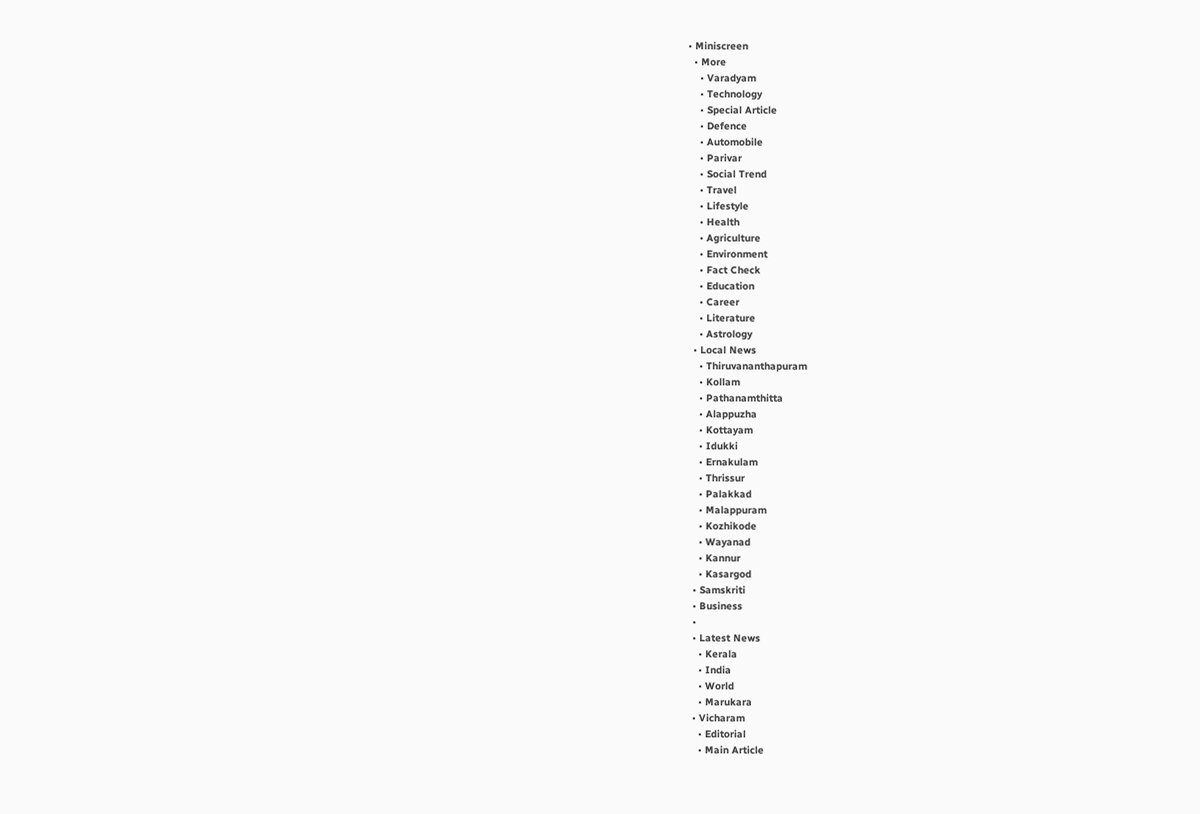• Miniscreen
  • More
    • Varadyam
    • Technology
    • Special Article
    • Defence
    • Automobile
    • Parivar
    • Social Trend
    • Travel
    • Lifestyle
    • Health
    • Agriculture
    • Environment
    • Fact Check
    • Education
    • Career
    • Literature
    • Astrology
  • Local News
    • Thiruvananthapuram
    • Kollam
    • Pathanamthitta
    • Alappuzha
    • Kottayam
    • Idukki
    • Ernakulam
    • Thrissur
    • Palakkad
    • Malappuram
    • Kozhikode
    • Wayanad
    • Kannur
    • Kasargod
  • Samskriti
  • Business
  •
  • Latest News
    • Kerala
    • India
    • World
    • Marukara
  • Vicharam
    • Editorial
    • Main Article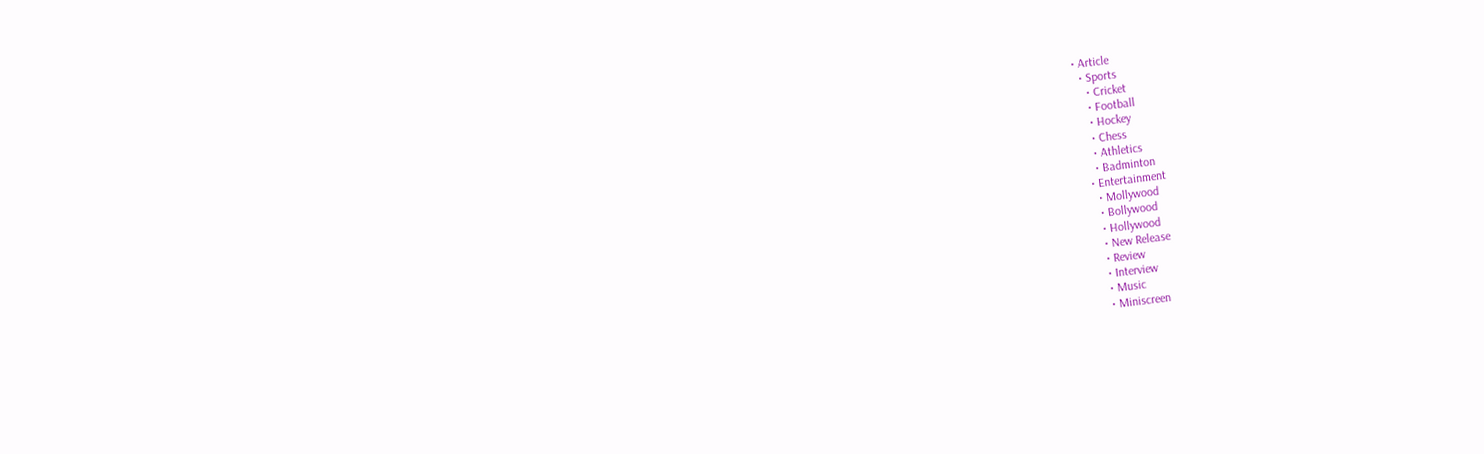• Article
  • Sports
    • Cricket
    • Football
    • Hockey
    • Chess
    • Athletics
    • Badminton
  • Entertainment
    • Mollywood
    • Bollywood
    • Hollywood
    • New Release
    • Review
    • Interview
    • Music
    • Miniscreen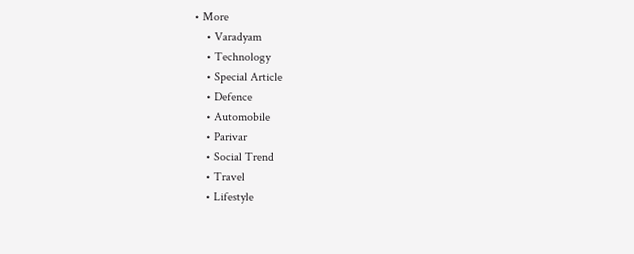• More
    • Varadyam
    • Technology
    • Special Article
    • Defence
    • Automobile
    • Parivar
    • Social Trend
    • Travel
    • Lifestyle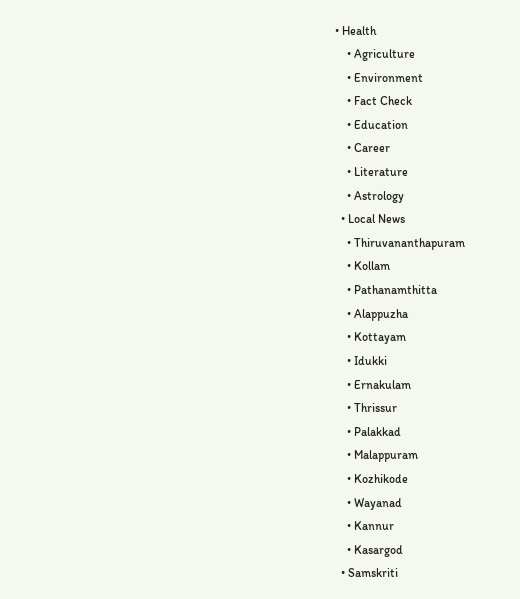• Health
    • Agriculture
    • Environment
    • Fact Check
    • Education
    • Career
    • Literature
    • Astrology
  • Local News
    • Thiruvananthapuram
    • Kollam
    • Pathanamthitta
    • Alappuzha
    • Kottayam
    • Idukki
    • Ernakulam
    • Thrissur
    • Palakkad
    • Malappuram
    • Kozhikode
    • Wayanad
    • Kannur
    • Kasargod
  • Samskriti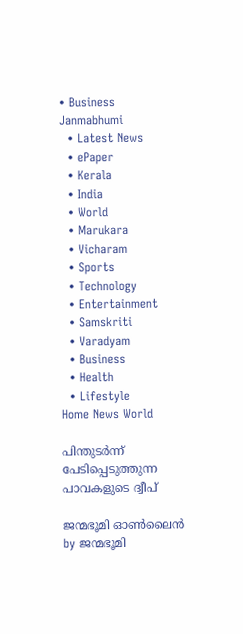• Business
Janmabhumi
  • Latest News
  • ePaper
  • Kerala
  • India
  • World
  • Marukara
  • Vicharam
  • Sports
  • Technology
  • Entertainment
  • Samskriti
  • Varadyam
  • Business
  • Health
  • Lifestyle
Home News World

പിന്തുടർന്ന് പേടിപ്പെടുത്തുന്ന പാവകളുടെ ദ്വീപ്

ജന്മഭൂമി ഓണ്‍ലൈന്‍ by ജന്മഭൂമി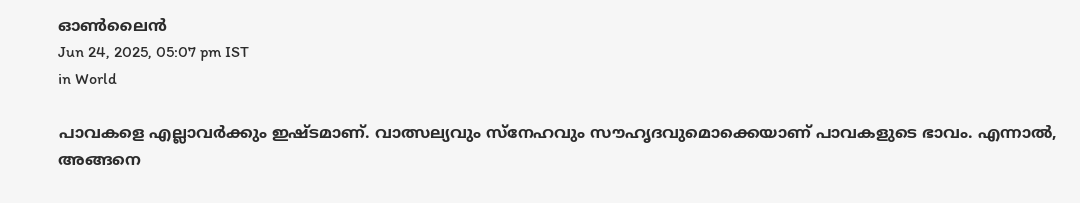ഓണ്‍ലൈന്‍
Jun 24, 2025, 05:07 pm IST
in World

പാവകളെ എല്ലാവര്‍ക്കും ഇഷ്ടമാണ്. വാത്സല്യവും സ്നേഹവും സൗഹൃദവുമൊക്കെയാണ് പാവകളുടെ ഭാവം. എന്നാല്‍, അങ്ങനെ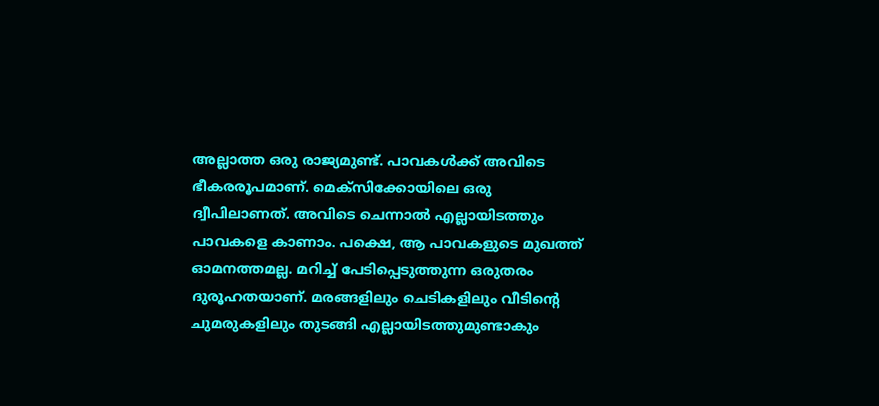അല്ലാത്ത ഒരു രാജ്യമുണ്ട്. പാവകള്‍ക്ക് അവിടെ ഭീകരരൂപമാണ്. മെക്സിക്കോയിലെ ഒരു ദ്വീപിലാണത്. അവിടെ ചെന്നാല്‍ എല്ലായിടത്തും പാവകളെ കാണാം. പക്ഷെ, ആ പാവകളുടെ മുഖത്ത് ഓമനത്തമല്ല. മറിച്ച് പേടിപ്പെടുത്തുന്ന ഒരുതരം ദുരൂഹതയാണ്. മരങ്ങളിലും ചെടികളിലും വീടിന്റെ ചുമരുകളിലും തുടങ്ങി എല്ലായിടത്തുമുണ്ടാകും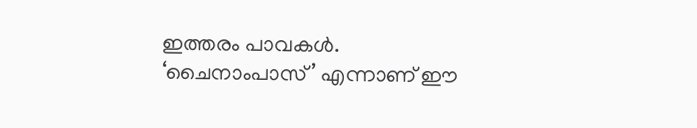ഇത്തരം പാവകള്‍. ‘ചൈനാംപാസ്’ എന്നാണ് ഈ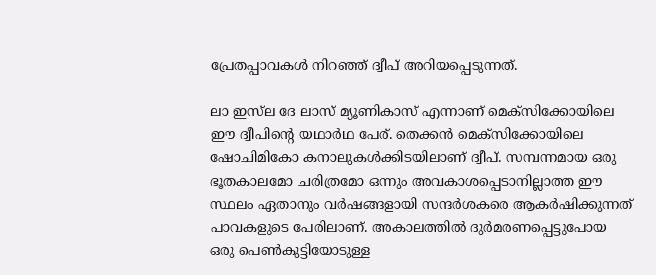പ്രേതപ്പാവകള്‍ നിറഞ്ഞ് ദ്വീപ് അറിയപ്പെടുന്നത്.

ലാ ഇസ്‌ല ദേ ലാസ് മ്യൂണികാസ് എന്നാണ് മെക്‌സിക്കോയിലെ ഈ ദ്വീപിന്റെ യഥാര്‍ഥ പേര്. തെക്കന്‍ മെക്‌സിക്കോയിലെ ഷോചിമികോ കനാലുകള്‍ക്കിടയിലാണ് ദ്വീപ്. സമ്പന്നമായ ഒരു ഭൂതകാലമോ ചരിത്രമോ ഒന്നും അവകാശപ്പെടാനില്ലാത്ത ഈ സ്ഥലം ഏതാനും വര്‍ഷങ്ങളായി സന്ദര്‍ശകരെ ആകര്‍ഷിക്കുന്നത് പാവകളുടെ പേരിലാണ്. അകാലത്തില്‍ ദുര്‍മരണപ്പെട്ടുപോയ ഒരു പെണ്‍കുട്ടിയോടുള്ള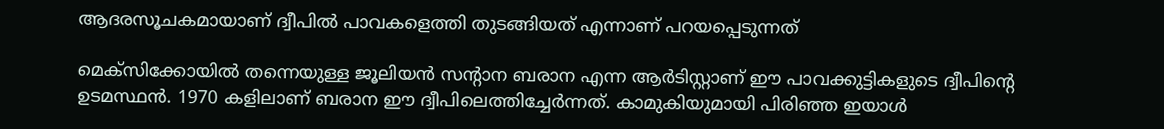ആദരസൂചകമായാണ് ദ്വീപില്‍ പാവകളെത്തി തുടങ്ങിയത് എന്നാണ് പറയപ്പെടുന്നത്

മെക്സിക്കോയില്‍ തന്നെയുള്ള ജൂലിയന്‍ സന്‍റാന ബരാന എന്ന ആര്‍ടിസ്റ്റാണ് ഈ പാവക്കുട്ടികളുടെ ദ്വീപിന്റെ ഉടമസ്ഥന്‍. 1970 കളിലാണ് ബരാന ഈ ദ്വീപിലെത്തിച്ചേര്‍ന്നത്. കാമുകിയുമായി പിരിഞ്ഞ ഇയാള്‍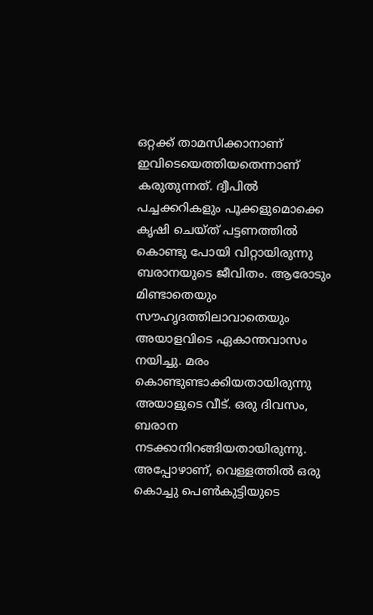ഒറ്റക്ക് താമസിക്കാനാണ് ഇവിടെയെത്തിയതെന്നാണ് കരുതുന്നത്. ദ്വീപില്‍ പച്ചക്കറികളും പൂക്കളുമൊക്കെ കൃഷി ചെയ്ത് പട്ടണത്തില്‍ കൊണ്ടു പോയി വിറ്റായിരുന്നു ബരാനയുടെ ജീവിതം. ആരോടും മിണ്ടാതെയും സൗഹൃദത്തിലാവാതെയും അയാളവിടെ ഏകാന്തവാസം നയിച്ചു. മരം കൊണ്ടുണ്ടാക്കിയതായിരുന്നു അയാളുടെ വീട്. ഒരു ദിവസം, ബരാന നടക്കാനിറങ്ങിയതായിരുന്നു. അപ്പോഴാണ്, വെള്ളത്തില്‍ ഒരു കൊച്ചു പെണ്‍കുട്ടിയുടെ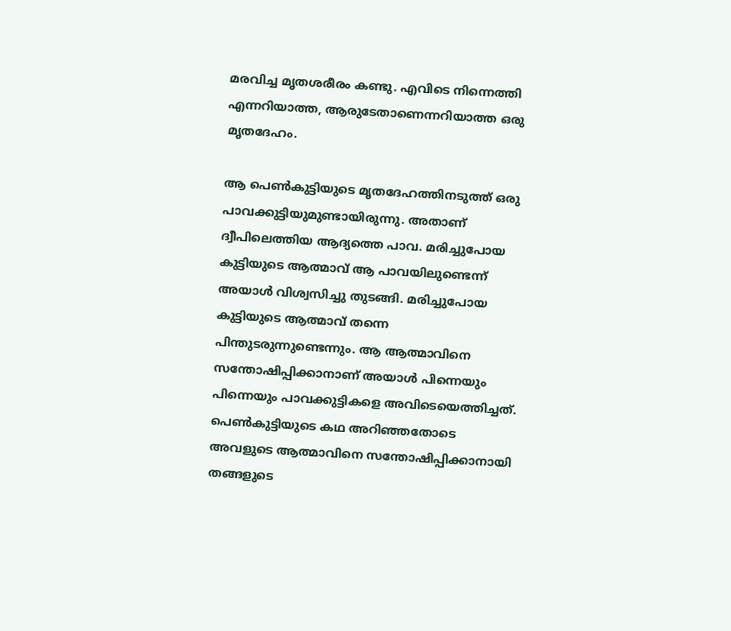മരവിച്ച മൃതശരീരം കണ്ടു. എവിടെ നിന്നെത്തി എന്നറിയാത്ത, ആരുടേതാണെന്നറിയാത്ത ഒരു മൃതദേഹം.

ആ പെണ്‍കുട്ടിയുടെ മൃതദേഹത്തിനടുത്ത് ഒരു പാവക്കുട്ടിയുമുണ്ടായിരുന്നു. അതാണ് ദ്വീപിലെത്തിയ ആദ്യത്തെ പാവ. മരിച്ചുപോയ കുട്ടിയുടെ ആത്മാവ് ആ പാവയിലുണ്ടെന്ന് അയാള്‍ വിശ്വസിച്ചു തുടങ്ങി. മരിച്ചുപോയ കുട്ടിയുടെ ആത്മാവ് തന്നെ പിന്തുടരുന്നുണ്ടെന്നും. ആ ആത്മാവിനെ സന്തോഷിപ്പിക്കാനാണ് അയാള്‍ പിന്നെയും പിന്നെയും പാവക്കുട്ടികളെ അവിടെയെത്തിച്ചത്. പെണ്‍കുട്ടിയുടെ കഥ അറിഞ്ഞതോടെ അവളുടെ ആത്മാവിനെ സന്തോഷിപ്പിക്കാനായി തങ്ങളുടെ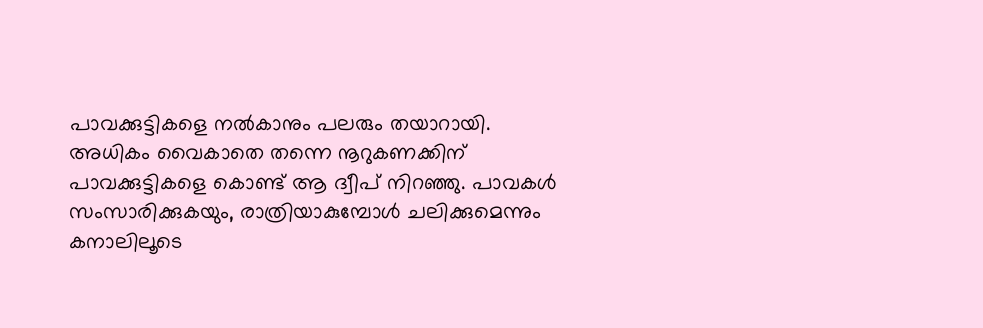പാവക്കുട്ടികളെ നല്‍കാനും പലരും തയാറായി. അധികം വൈകാതെ തന്നെ നൂറുകണക്കിന് പാവക്കുട്ടികളെ കൊണ്ട് ആ ദ്വീപ് നിറഞ്ഞു. പാവകൾ സംസാരിക്കുകയും, രാത്രിയാകുമ്പോള്‍ ചലിക്കുമെന്നും കനാലിലൂടെ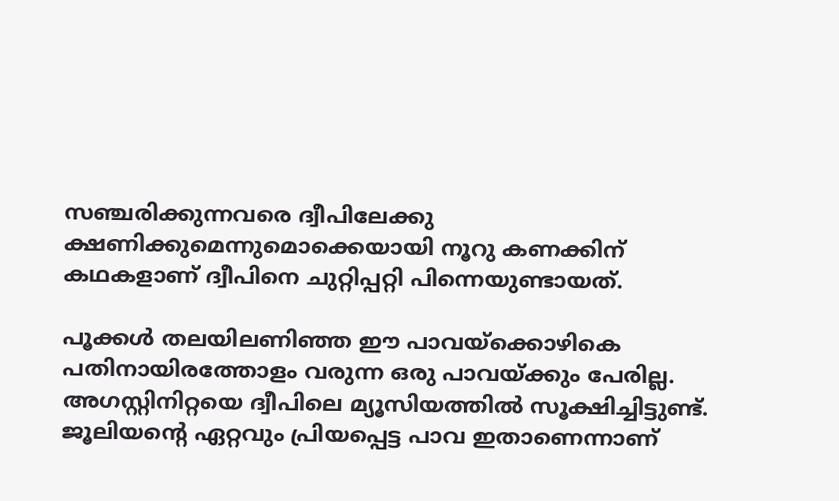സഞ്ചരിക്കുന്നവരെ ദ്വീപിലേക്കു ക്ഷണിക്കുമെന്നുമൊക്കെയായി നൂറു കണക്കിന് കഥകളാണ് ദ്വീപിനെ ചുറ്റിപ്പറ്റി പിന്നെയുണ്ടായത്.

പൂക്കള്‍ തലയിലണിഞ്ഞ ഈ പാവയ്‌ക്കൊഴികെ പതിനായിരത്തോളം വരുന്ന ഒരു പാവയ്‌ക്കും പേരില്ല. അഗസ്റ്റിനിറ്റയെ ദ്വീപിലെ മ്യൂസിയത്തില്‍ സൂക്ഷിച്ചിട്ടുണ്ട്. ജൂലിയന്റെ ഏറ്റവും പ്രിയപ്പെട്ട പാവ ഇതാണെന്നാണ്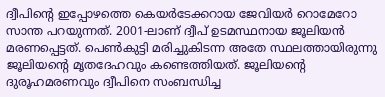ദ്വീപിന്റെ ഇപ്പോഴത്തെ കെയര്‍ടേക്കറായ ജേവിയര്‍ റൊമേറോ സാന്ത പറയുന്നത്. 2001-ലാണ് ദ്വീപ് ഉടമസ്ഥനായ ജൂലിയന്‍ മരണപ്പെട്ടത്. പെണ്‍കുട്ടി മരിച്ചുകിടന്ന അതേ സ്ഥലത്തായിരുന്നു ജൂലിയന്റെ മൃതദേഹവും കണ്ടെത്തിയത്. ജൂലിയന്റെ ദുരൂഹമരണവും ദ്വീപിനെ സംബന്ധിച്ച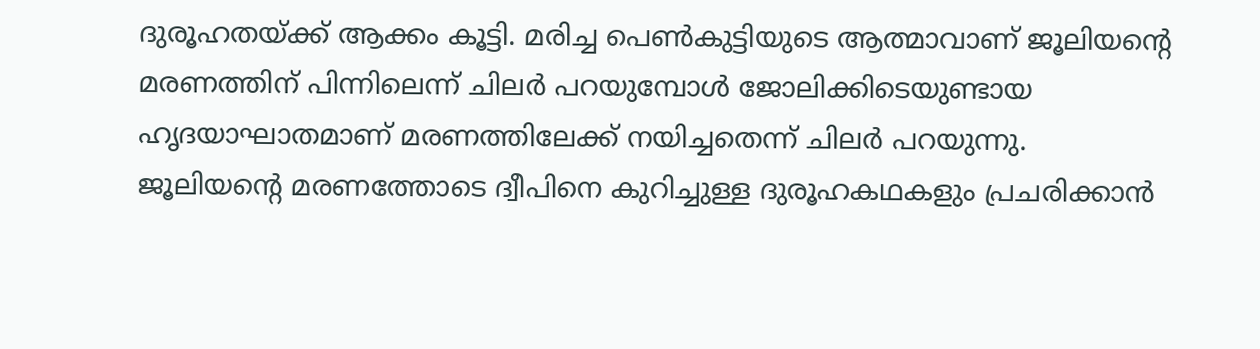ദുരൂഹതയ്‌ക്ക് ആക്കം കൂട്ടി. മരിച്ച പെണ്‍കുട്ടിയുടെ ആത്മാവാണ് ജൂലിയന്റെ മരണത്തിന് പിന്നിലെന്ന് ചിലര്‍ പറയുമ്പോള്‍ ജോലിക്കിടെയുണ്ടായ ഹൃദയാഘാതമാണ് മരണത്തിലേക്ക് നയിച്ചതെന്ന് ചിലര്‍ പറയുന്നു. ജൂലിയന്റെ മരണത്തോടെ ദ്വീപിനെ കുറിച്ചുള്ള ദുരൂഹകഥകളും പ്രചരിക്കാന്‍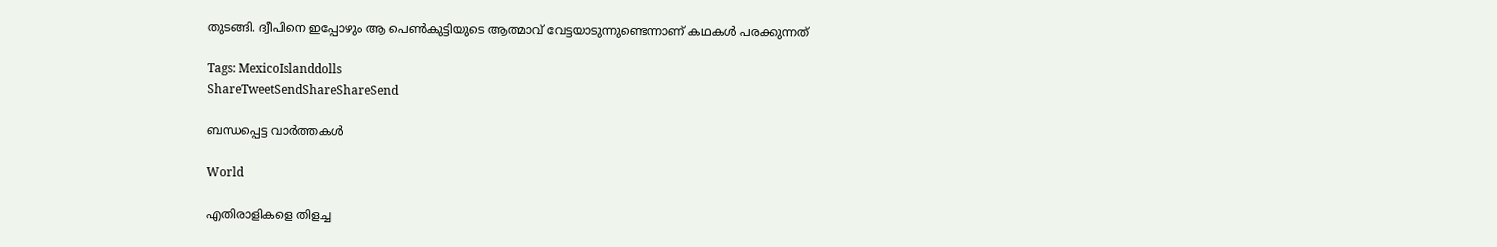തുടങ്ങി. ദ്വീപിനെ ഇപ്പോഴും ആ പെണ്‍കുട്ടിയുടെ ആത്മാവ് വേട്ടയാടുന്നുണ്ടെന്നാണ് കഥകള്‍ പരക്കുന്നത്

Tags: MexicoIslanddolls
ShareTweetSendShareShareSend

ബന്ധപ്പെട്ട വാര്‍ത്തകള്‍

World

എതിരാളികളെ തിളച്ച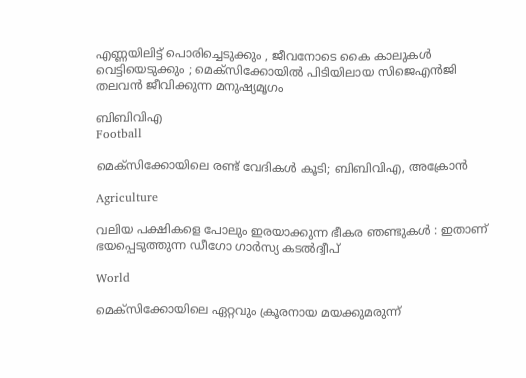എണ്ണയിലിട്ട് പൊരിച്ചെടുക്കും , ജീവനോടെ കൈ കാലുകൾ വെട്ടിയെടുക്കും ; മെക്സിക്കോയിൽ പിടിയിലായ സിജെഎൻജി തലവൻ ജീവിക്കുന്ന മനുഷ്യമൃഗം

ബിബിവിഎ
Football

മെക്‌സിക്കോയിലെ രണ്ട് വേദികള്‍ കൂടി; ബിബിവിഎ, അക്രോന്‍

Agriculture

വലിയ പക്ഷികളെ പോലും ഇരയാക്കുന്ന ഭീകര ഞണ്ടുകൾ : ഇതാണ് ഭയപ്പെടുത്തുന്ന ഡീഗോ ഗാർസ്യ കടൽദ്വീപ്

World

മെക്സിക്കോയിലെ ഏറ്റവും ക്രൂരനായ മയക്കുമരുന്ന്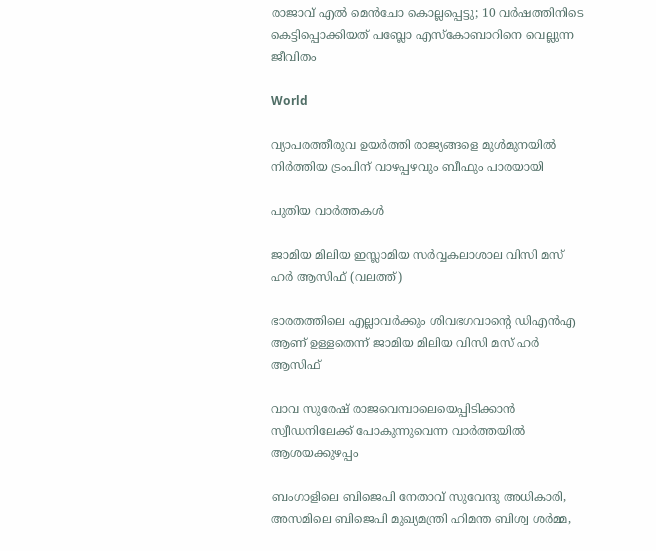രാജാവ് എൽ മെൻചോ കൊല്ലപ്പെട്ടു; 10 വർഷത്തിനിടെ കെട്ടിപ്പൊക്കിയത് പബ്ലോ എസ്കോബാറിനെ വെല്ലുന്ന ജീവിതം

World

വ്യാപരത്തീരുവ ഉയര്‍ത്തി രാജ്യങ്ങളെ മുള്‍മുനയില്‍ നിര്‍ത്തിയ ട്രംപിന് വാഴപ്പഴവും ബീഫും പാരയായി

പുതിയ വാര്‍ത്തകള്‍

ജാമിയ മിലിയ ഇസ്ലാമിയ സര്‍വ്വകലാശാല വിസി മസ് ഹര്‍ ആസിഫ് (വലത്ത്)

ഭാരതത്തിലെ എല്ലാവര്‍ക്കും ശിവഭഗവാന്റെ ഡിഎന്‍എ ആണ് ഉള്ളതെന്ന് ജാമിയ മിലിയ വിസി മസ് ഹര്‍ ആസിഫ്

വാവ സുരേഷ് രാജവെമ്പാലെയെപ്പിടിക്കാന്‍ സ്വീഡനിലേക്ക് പോകുന്നുവെന്ന വാര്‍ത്തയില്‍ ആശയക്കുഴപ്പം

ബംഗാളിലെ ബിജെപി നേതാവ് സുവേന്ദു അധികാരി, അസമിലെ ബിജെപി മുഖ്യമന്ത്രി ഹിമന്ത ബിശ്വ ശര്‍മ്മ,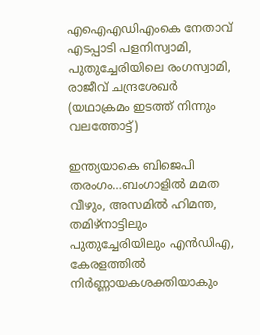എഐഎഡിഎംകെ നേതാവ് എടപ്പാടി പളനിസ്വാമി, പുതുച്ചേരിയിലെ രംഗസ്വാമി, രാജീവ് ചന്ദ്രശേഖര്‍ (യഥാക്രമം ഇടത്ത് നിന്നും വലത്തോട്ട്)

ഇന്ത്യയാകെ ബിജെപി തരംഗം…ബംഗാളില്‍ മമത വീഴും, അസമില്‍ ഹിമന്ത, തമിഴ്നാട്ടിലും പുതുച്ചേരിയിലും എന്‍ഡിഎ, കേരളത്തില്‍ നിര്‍ണ്ണായകശക്തിയാകും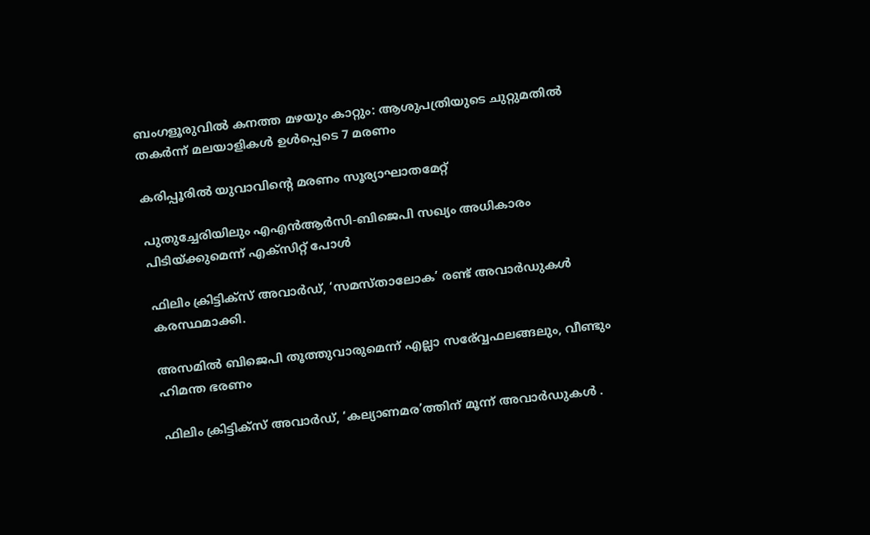ബംഗളൂരുവില്‍ കനത്ത മഴയും കാറ്റും: ആശുപത്രിയുടെ ചുറ്റുമതില്‍ തകര്‍ന്ന് മലയാളികള്‍ ഉള്‍പ്പെടെ 7 മരണം

കരിപ്പൂരില്‍ യുവാവിന്റെ മരണം സൂര്യാഘാതമേറ്റ്

പുതുച്ചേരിയിലും എഎന്‍ആര്‍സി-ബിജെപി സഖ്യം അധികാരം പിടിയ്‌ക്കുമെന്ന് എക്സിറ്റ് പോള്‍

ഫിലിം ക്രിട്ടിക്സ് അവാർഡ്, ‘സമസ്താലോക’ രണ്ട് അവാർഡുകൾ കരസ്ഥമാക്കി.

അസമില്‍ ബിജെപി തൂത്തുവാരുമെന്ന് എല്ലാ സര‍്വ്വേഫലങ്ങലും, വീണ്ടും ഹിമന്ത ഭരണം

ഫിലിം ക്രിട്ടിക്സ് അവാർഡ്, ‘കല്യാണമര’ത്തിന് മൂന്ന് അവാർഡുകൾ .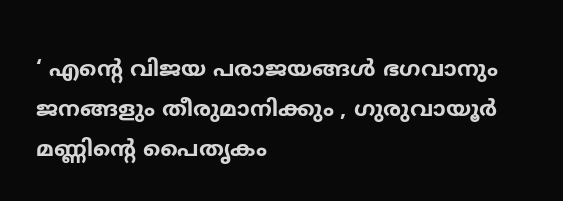‘ എന്റെ വിജയ പരാജയങ്ങൾ ഭഗവാനും ജനങ്ങളും തീരുമാനിക്കും , ഗുരുവായൂർ മണ്ണിന്റെ പൈതൃകം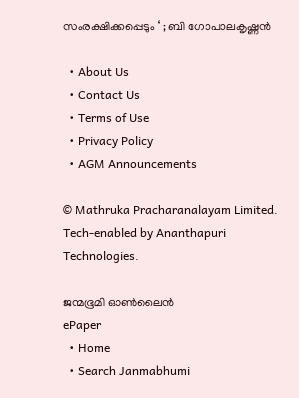സംരക്ഷിക്കപ്പെടും ‘ ; ബി ഗോപാലകൃഷ്ണൻ

  • About Us
  • Contact Us
  • Terms of Use
  • Privacy Policy
  • AGM Announcements

© Mathruka Pracharanalayam Limited.
Tech-enabled by Ananthapuri Technologies.

ജന്മഭൂമി ഓണ്‍ലൈന്‍
ePaper
  • Home
  • Search Janmabhumi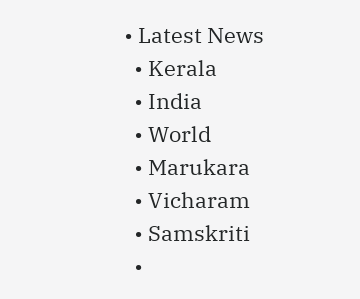• Latest News
  • Kerala
  • India
  • World
  • Marukara
  • Vicharam
  • Samskriti
  •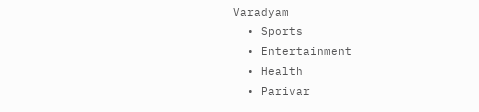Varadyam
  • Sports
  • Entertainment
  • Health
  • Parivar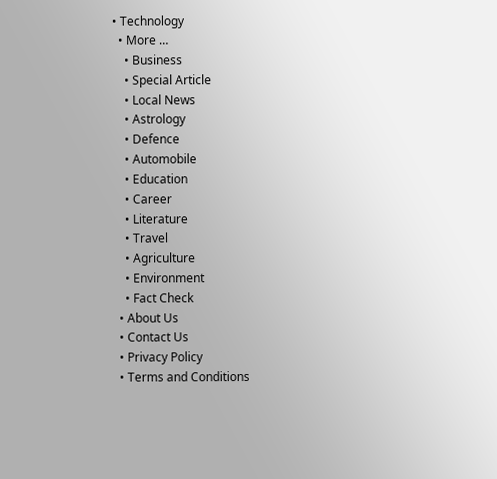• Technology
  • More …
    • Business
    • Special Article
    • Local News
    • Astrology
    • Defence
    • Automobile
    • Education
    • Career
    • Literature
    • Travel
    • Agriculture
    • Environment
    • Fact Check
  • About Us
  • Contact Us
  • Privacy Policy
  • Terms and Conditions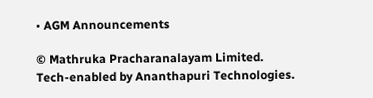• AGM Announcements

© Mathruka Pracharanalayam Limited.
Tech-enabled by Ananthapuri Technologies.